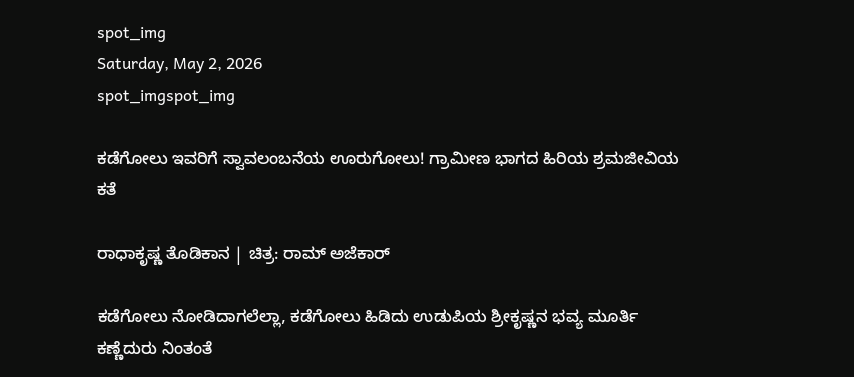spot_img
Saturday, May 2, 2026
spot_imgspot_img

ಕಡೆಗೋಲು ಇವರಿಗೆ ಸ್ವಾವಲಂಬನೆಯ ಊರುಗೋಲು! ಗ್ರಾಮೀಣ ಭಾಗದ ಹಿರಿಯ ಶ್ರಮಜೀವಿಯ ಕತೆ

ರಾಧಾಕೃಷ್ಣ ತೊಡಿಕಾನ | ಚಿತ್ರ: ರಾಮ್ ಅಜೆಕಾರ್

ಕಡೆಗೋಲು ನೋಡಿದಾಗಲೆಲ್ಲಾ, ಕಡೆಗೋಲು ಹಿಡಿದು ಉಡುಪಿಯ ಶ್ರೀಕೃಷ್ಣನ ಭವ್ಯ ಮೂರ್ತಿ ಕಣ್ಣೆದುರು ನಿಂತಂತೆ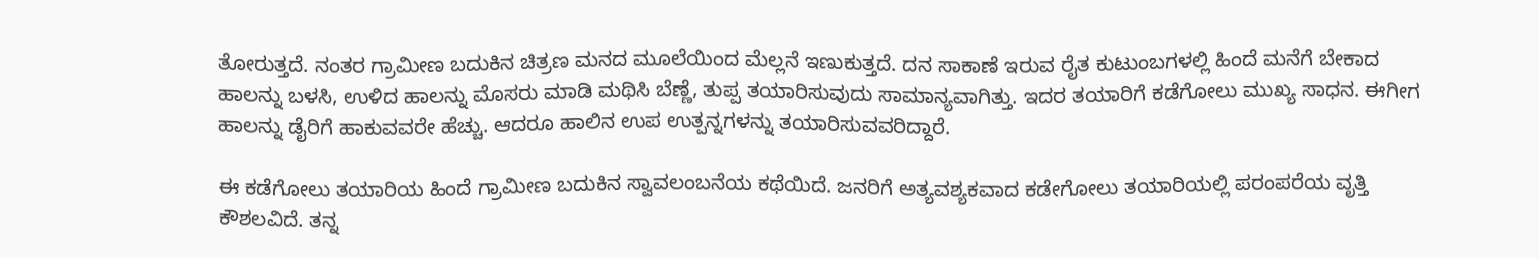ತೋರುತ್ತದೆ. ನಂತರ ಗ್ರಾಮೀಣ ಬದುಕಿನ ಚಿತ್ರಣ ಮನದ ಮೂಲೆಯಿಂದ ಮೆಲ್ಲನೆ ಇಣುಕುತ್ತದೆ. ದನ ಸಾಕಾಣೆ ಇರುವ ರೈತ ಕುಟುಂಬಗಳಲ್ಲಿ ಹಿಂದೆ ಮನೆಗೆ ಬೇಕಾದ ಹಾಲನ್ನು ಬಳಸಿ, ಉಳಿದ ಹಾಲನ್ನು ಮೊಸರು ಮಾಡಿ ಮಥಿಸಿ ಬೆಣ್ಣೆ, ತುಪ್ಪ ತಯಾರಿಸುವುದು ಸಾಮಾನ್ಯವಾಗಿತ್ತು. ಇದರ ತಯಾರಿಗೆ ಕಡೆಗೋಲು ಮುಖ್ಯ ಸಾಧನ. ಈಗೀಗ ಹಾಲನ್ನು ಡೈರಿಗೆ ಹಾಕುವವರೇ ಹೆಚ್ಚು. ಆದರೂ ಹಾಲಿನ ಉಪ ಉತ್ಪನ್ನಗಳನ್ನು ತಯಾರಿಸುವವರಿದ್ದಾರೆ.

ಈ ಕಡೆಗೋಲು ತಯಾರಿಯ ಹಿಂದೆ ಗ್ರಾಮೀಣ ಬದುಕಿನ ಸ್ವಾವಲಂಬನೆಯ ಕಥೆಯಿದೆ. ಜನರಿಗೆ ಅತ್ಯವಶ್ಯಕವಾದ ಕಡೇಗೋಲು ತಯಾರಿಯಲ್ಲಿ ಪರಂಪರೆಯ ವೃತ್ತಿ ಕೌಶಲವಿದೆ. ತನ್ನ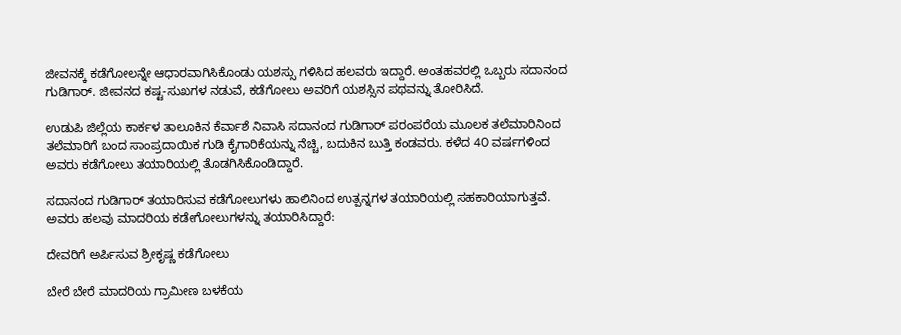ಜೀವನಕ್ಕೆ ಕಡೆಗೋಲನ್ನೇ ಆಧಾರವಾಗಿಸಿಕೊಂಡು ಯಶಸ್ಸು ಗಳಿಸಿದ ಹಲವರು ಇದ್ದಾರೆ. ಅಂತಹವರಲ್ಲಿ ಒಬ್ಬರು ಸದಾನಂದ ಗುಡಿಗಾರ್. ಜೀವನದ ಕಷ್ಟ-ಸುಖಗಳ ನಡುವೆ, ಕಡೆಗೋಲು ಅವರಿಗೆ ಯಶಸ್ಸಿನ ಪಥವನ್ನು ತೋರಿಸಿದೆ.

ಉಡುಪಿ ಜಿಲ್ಲೆಯ ಕಾರ್ಕಳ ತಾಲೂಕಿನ ಕೆರ್ವಾಶೆ ನಿವಾಸಿ ಸದಾನಂದ ಗುಡಿಗಾರ್ ಪರಂಪರೆಯ ಮೂಲಕ ತಲೆಮಾರಿನಿಂದ ತಲೆಮಾರಿಗೆ ಬಂದ ಸಾಂಪ್ರದಾಯಿಕ ಗುಡಿ ಕೈಗಾರಿಕೆಯನ್ನು ನೆಚ್ಚಿ, ಬದುಕಿನ ಬುತ್ತಿ ಕಂಡವರು. ಕಳೆದ 4೦ ವರ್ಷಗಳಿಂದ ಅವರು ಕಡೆಗೋಲು ತಯಾರಿಯಲ್ಲಿ ತೊಡಗಿಸಿಕೊಂಡಿದ್ದಾರೆ.

ಸದಾನಂದ ಗುಡಿಗಾರ್ ತಯಾರಿಸುವ ಕಡೆಗೋಲುಗಳು ಹಾಲಿನಿಂದ ಉತ್ಪನ್ನಗಳ ತಯಾರಿಯಲ್ಲಿ ಸಹಕಾರಿಯಾಗುತ್ತವೆ. ಅವರು ಹಲವು ಮಾದರಿಯ ಕಡೇಗೋಲುಗಳನ್ನು ತಯಾರಿಸಿದ್ದಾರೆ:

ದೇವರಿಗೆ ಅರ್ಪಿಸುವ ಶ್ರೀಕೃಷ್ಣ ಕಡೆಗೋಲು

ಬೇರೆ ಬೇರೆ ಮಾದರಿಯ ಗ್ರಾಮೀಣ ಬಳಕೆಯ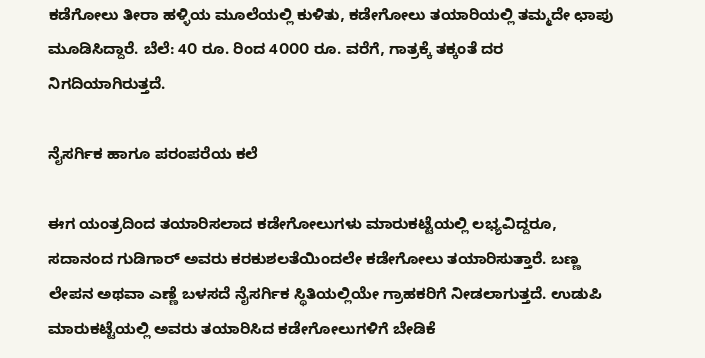ಕಡೆಗೋಲು ತೀರಾ ಹಳ್ಳಿಯ ಮೂಲೆಯಲ್ಲಿ ಕುಳಿತು, ಕಡೇಗೋಲು ತಯಾರಿಯಲ್ಲಿ ತಮ್ಮದೇ ಛಾಪು ಮೂಡಿಸಿದ್ದಾರೆ. ಬೆಲೆ: 4೦ ರೂ. ರಿಂದ 4೦೦೦ ರೂ. ವರೆಗೆ, ಗಾತ್ರಕ್ಕೆ ತಕ್ಕಂತೆ ದರ ನಿಗದಿಯಾಗಿರುತ್ತದೆ.

ನೈಸರ್ಗಿಕ ಹಾಗೂ ಪರಂಪರೆಯ ಕಲೆ

ಈಗ ಯಂತ್ರದಿಂದ ತಯಾರಿಸಲಾದ ಕಡೇಗೋಲುಗಳು ಮಾರುಕಟ್ಟೆಯಲ್ಲಿ ಲಭ್ಯವಿದ್ದರೂ, ಸದಾನಂದ ಗುಡಿಗಾರ್ ಅವರು ಕರಕುಶಲತೆಯಿಂದಲೇ ಕಡೇಗೋಲು ತಯಾರಿಸುತ್ತಾರೆ. ಬಣ್ಣ ಲೇಪನ ಅಥವಾ ಎಣ್ಣೆ ಬಳಸದೆ ನೈಸರ್ಗಿಕ ಸ್ಥಿತಿಯಲ್ಲಿಯೇ ಗ್ರಾಹಕರಿಗೆ ನೀಡಲಾಗುತ್ತದೆ. ಉಡುಪಿ ಮಾರುಕಟ್ಟೆಯಲ್ಲಿ ಅವರು ತಯಾರಿಸಿದ ಕಡೇಗೋಲುಗಳಿಗೆ ಬೇಡಿಕೆ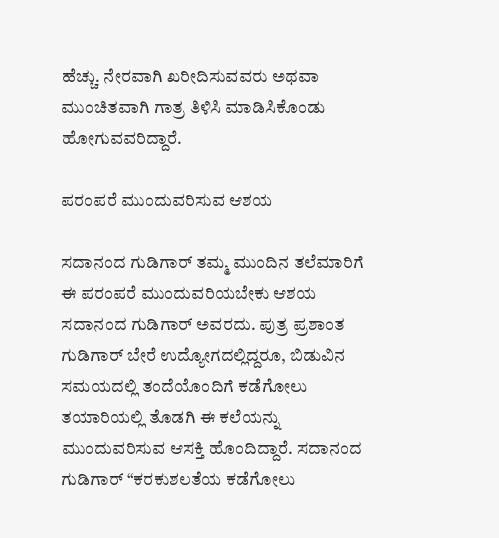ಹೆಚ್ಚು. ನೇರವಾಗಿ ಖರೀದಿಸುವವರು ಅಥವಾ ಮುಂಚಿತವಾಗಿ ಗಾತ್ರ ತಿಳಿಸಿ ಮಾಡಿಸಿಕೊಂಡು ಹೋಗುವವರಿದ್ದಾರೆ.

ಪರಂಪರೆ ಮುಂದುವರಿಸುವ ಆಶಯ

ಸದಾನಂದ ಗುಡಿಗಾರ್ ತಮ್ಮ ಮುಂದಿನ ತಲೆಮಾರಿಗೆ ಈ ಪರಂಪರೆ ಮುಂದುವರಿಯಬೇಕು ಆಶಯ ಸದಾನಂದ ಗುಡಿಗಾರ್ ಅವರದು. ಪುತ್ರ ಪ್ರಶಾಂತ ಗುಡಿಗಾರ್ ಬೇರೆ ಉದ್ಯೋಗದಲ್ಲಿದ್ದರೂ, ಬಿಡುವಿನ ಸಮಯದಲ್ಲಿ ತಂದೆಯೊಂದಿಗೆ ಕಡೆಗೋಲು ತಯಾರಿಯಲ್ಲಿ ತೊಡಗಿ ಈ ಕಲೆಯನ್ನು ಮುಂದುವರಿಸುವ ಆಸಕ್ತಿ ಹೊಂದಿದ್ದಾರೆ. ಸದಾನಂದ ಗುಡಿಗಾರ್ “ಕರಕುಶಲತೆಯ ಕಡೆಗೋಲು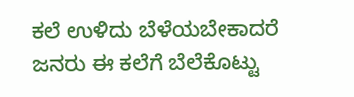ಕಲೆ ಉಳಿದು ಬೆಳೆಯಬೇಕಾದರೆ ಜನರು ಈ ಕಲೆಗೆ ಬೆಲೆಕೊಟ್ಟು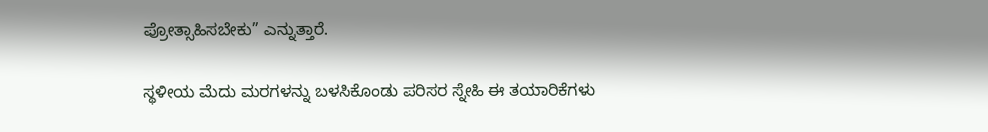ಪ್ರೋತ್ಸಾಹಿಸಬೇಕು” ಎನ್ನುತ್ತಾರೆ.

ಸ್ಥಳೀಯ ಮೆದು ಮರಗಳನ್ನು ಬಳಸಿಕೊಂಡು ಪರಿಸರ ಸ್ನೇಹಿ ಈ ತಯಾರಿಕೆಗಳು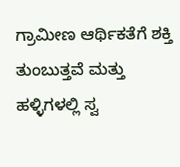ಗ್ರಾಮೀಣ ಆರ್ಥಿಕತೆಗೆ ಶಕ್ತಿ ತುಂಬುತ್ತವೆ ಮತ್ತು ಹಳ್ಳಿಗಳಲ್ಲಿ ಸ್ವ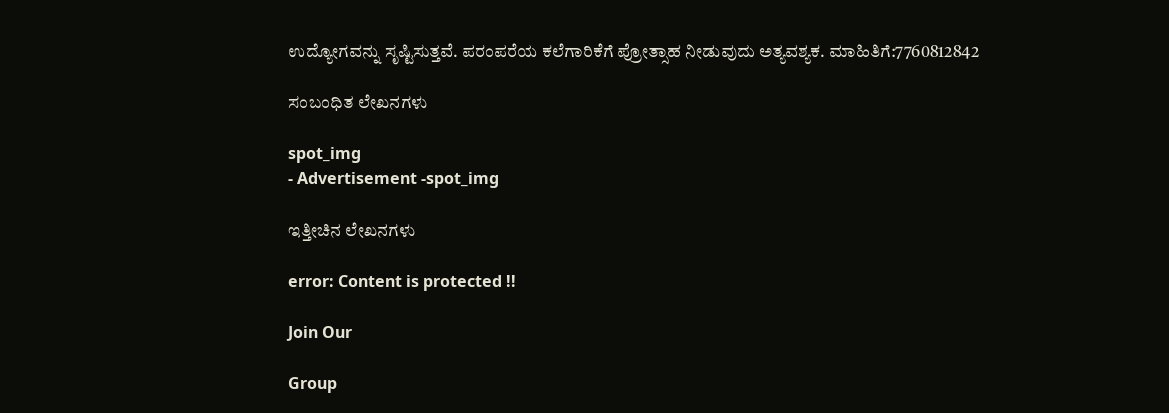ಉದ್ಯೋಗವನ್ನು ಸೃಷ್ಟಿಸುತ್ತವೆ. ಪರಂಪರೆಯ ಕಲೆಗಾರಿಕೆಗೆ ಪ್ರೋತ್ಸಾಹ ನೀಡುವುದು ಅತ್ಯವಶ್ಯಕ. ಮಾಹಿತಿಗೆ:7760812842

ಸಂಬಂಧಿತ ಲೇಖನಗಳು

spot_img
- Advertisement -spot_img

ಇತ್ತೀಚಿನ ಲೇಖನಗಳು

error: Content is protected !!

Join Our

Group